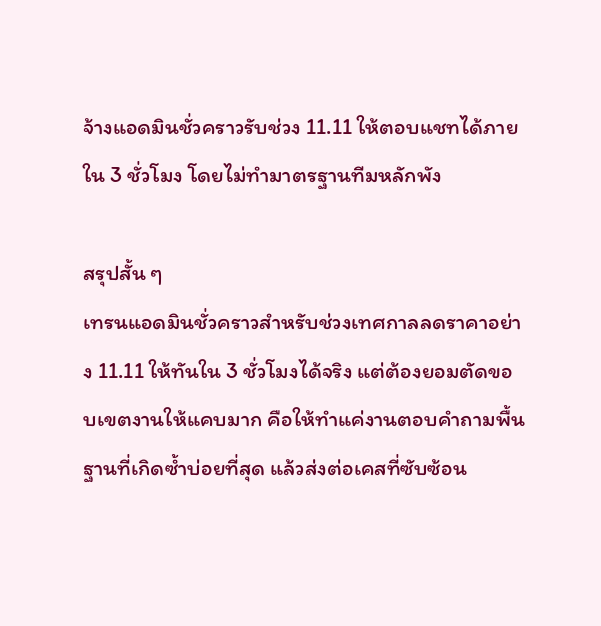จ้างแอดมินชั่วคราวรับช่วง 11.11 ให้ตอบแชทได้ภายใน 3 ชั่วโมง โดยไม่ทำมาตรฐานทีมหลักพัง

สรุปสั้น ๆ
เทรนแอดมินชั่วคราวสำหรับช่วงเทศกาลลดราคาอย่าง 11.11 ให้ทันใน 3 ชั่วโมงได้จริง แต่ต้องยอมตัดขอบเขตงานให้แคบมาก คือให้ทำแค่งานตอบคำถามพื้นฐานที่เกิดซ้ำบ่อยที่สุด แล้วส่งต่อเคสที่ซับซ้อน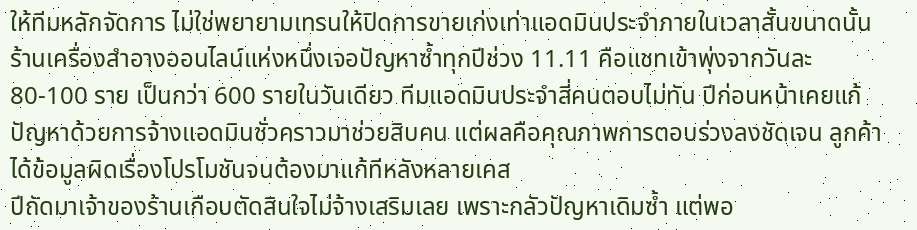ให้ทีมหลักจัดการ ไม่ใช่พยายามเทรนให้ปิดการขายเก่งเท่าแอดมินประจำภายในเวลาสั้นขนาดนั้น
ร้านเครื่องสำอางออนไลน์แห่งหนึ่งเจอปัญหาซ้ำทุกปีช่วง 11.11 คือแชทเข้าพุ่งจากวันละ 80-100 ราย เป็นกว่า 600 รายในวันเดียว ทีมแอดมินประจำสี่คนตอบไม่ทัน ปีก่อนหน้าเคยแก้ปัญหาด้วยการจ้างแอดมินชั่วคราวมาช่วยสิบคน แต่ผลคือคุณภาพการตอบร่วงลงชัดเจน ลูกค้าได้ข้อมูลผิดเรื่องโปรโมชันจนต้องมาแก้ทีหลังหลายเคส
ปีถัดมาเจ้าของร้านเกือบตัดสินใจไม่จ้างเสริมเลย เพราะกลัวปัญหาเดิมซ้ำ แต่พอ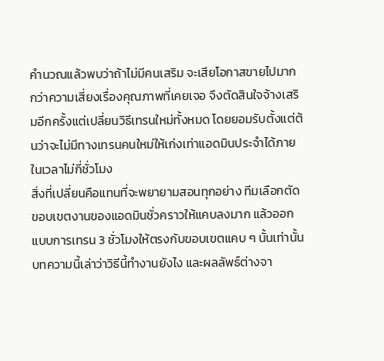คำนวณแล้วพบว่าถ้าไม่มีคนเสริม จะเสียโอกาสขายไปมากกว่าความเสี่ยงเรื่องคุณภาพที่เคยเจอ จึงตัดสินใจจ้างเสริมอีกครั้งแต่เปลี่ยนวิธีเทรนใหม่ทั้งหมด โดยยอมรับตั้งแต่ต้นว่าจะไม่มีทางเทรนคนใหม่ให้เก่งเท่าแอดมินประจำได้ภายในเวลาไม่กี่ชั่วโมง
สิ่งที่เปลี่ยนคือแทนที่จะพยายามสอนทุกอย่าง ทีมเลือกตัดขอบเขตงานของแอดมินชั่วคราวให้แคบลงมาก แล้วออกแบบการเทรน 3 ชั่วโมงให้ตรงกับขอบเขตแคบ ๆ นั้นเท่านั้น บทความนี้เล่าว่าวิธีนี้ทำงานยังไง และผลลัพธ์ต่างจา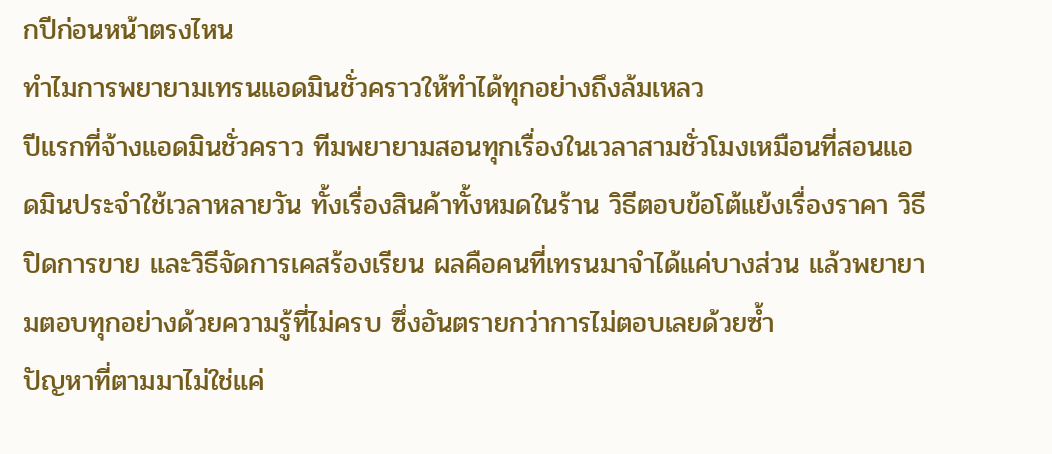กปีก่อนหน้าตรงไหน
ทำไมการพยายามเทรนแอดมินชั่วคราวให้ทำได้ทุกอย่างถึงล้มเหลว
ปีแรกที่จ้างแอดมินชั่วคราว ทีมพยายามสอนทุกเรื่องในเวลาสามชั่วโมงเหมือนที่สอนแอดมินประจำใช้เวลาหลายวัน ทั้งเรื่องสินค้าทั้งหมดในร้าน วิธีตอบข้อโต้แย้งเรื่องราคา วิธีปิดการขาย และวิธีจัดการเคสร้องเรียน ผลคือคนที่เทรนมาจำได้แค่บางส่วน แล้วพยายามตอบทุกอย่างด้วยความรู้ที่ไม่ครบ ซึ่งอันตรายกว่าการไม่ตอบเลยด้วยซ้ำ
ปัญหาที่ตามมาไม่ใช่แค่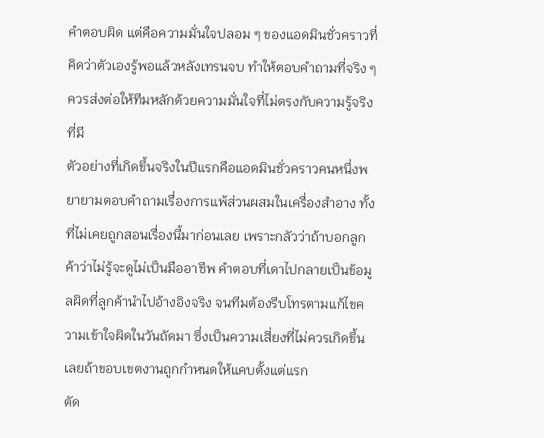คำตอบผิด แต่คือความมั่นใจปลอม ๆ ของแอดมินชั่วคราวที่คิดว่าตัวเองรู้พอแล้วหลังเทรนจบ ทำให้ตอบคำถามที่จริง ๆ ควรส่งต่อให้ทีมหลักด้วยความมั่นใจที่ไม่ตรงกับความรู้จริงที่มี
ตัวอย่างที่เกิดขึ้นจริงในปีแรกคือแอดมินชั่วคราวคนหนึ่งพยายามตอบคำถามเรื่องการแพ้ส่วนผสมในเครื่องสำอาง ทั้งที่ไม่เคยถูกสอนเรื่องนี้มาก่อนเลย เพราะกลัวว่าถ้าบอกลูกค้าว่าไม่รู้จะดูไม่เป็นมืออาชีพ คำตอบที่เดาไปกลายเป็นข้อมูลผิดที่ลูกค้านำไปอ้างอิงจริง จนทีมต้องรีบโทรตามแก้ไขความเข้าใจผิดในวันถัดมา ซึ่งเป็นความเสี่ยงที่ไม่ควรเกิดขึ้นเลยถ้าขอบเขตงานถูกกำหนดให้แคบตั้งแต่แรก
ตัด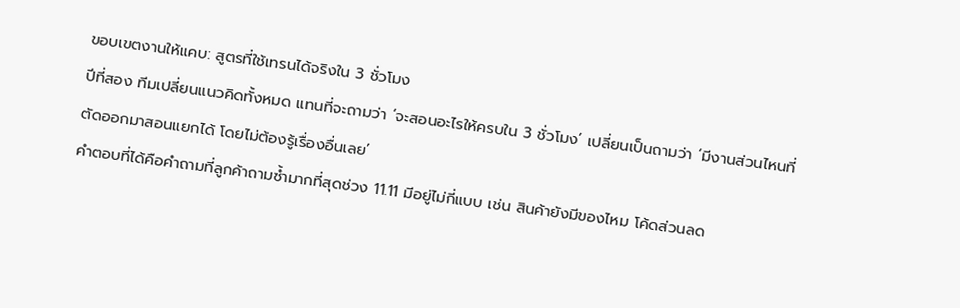ขอบเขตงานให้แคบ: สูตรที่ใช้เทรนได้จริงใน 3 ชั่วโมง
ปีที่สอง ทีมเปลี่ยนแนวคิดทั้งหมด แทนที่จะถามว่า ‘จะสอนอะไรให้ครบใน 3 ชั่วโมง’ เปลี่ยนเป็นถามว่า ‘มีงานส่วนไหนที่ตัดออกมาสอนแยกได้ โดยไม่ต้องรู้เรื่องอื่นเลย’
คำตอบที่ได้คือคำถามที่ลูกค้าถามซ้ำมากที่สุดช่วง 11.11 มีอยู่ไม่กี่แบบ เช่น สินค้ายังมีของไหม โค้ดส่วนลด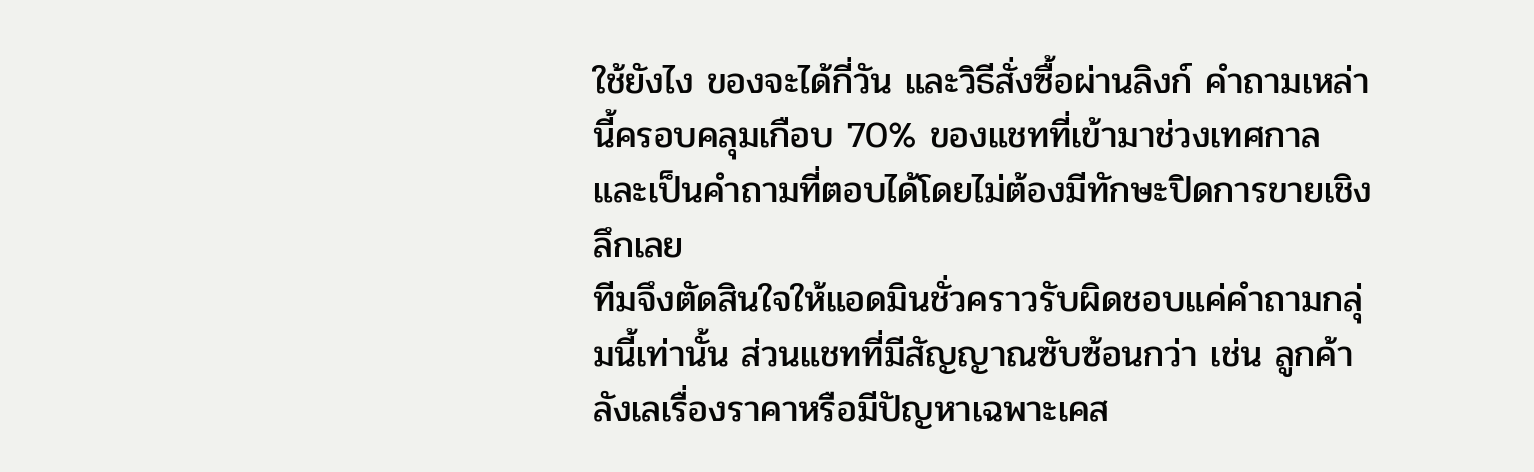ใช้ยังไง ของจะได้กี่วัน และวิธีสั่งซื้อผ่านลิงก์ คำถามเหล่านี้ครอบคลุมเกือบ 70% ของแชทที่เข้ามาช่วงเทศกาล และเป็นคำถามที่ตอบได้โดยไม่ต้องมีทักษะปิดการขายเชิงลึกเลย
ทีมจึงตัดสินใจให้แอดมินชั่วคราวรับผิดชอบแค่คำถามกลุ่มนี้เท่านั้น ส่วนแชทที่มีสัญญาณซับซ้อนกว่า เช่น ลูกค้าลังเลเรื่องราคาหรือมีปัญหาเฉพาะเคส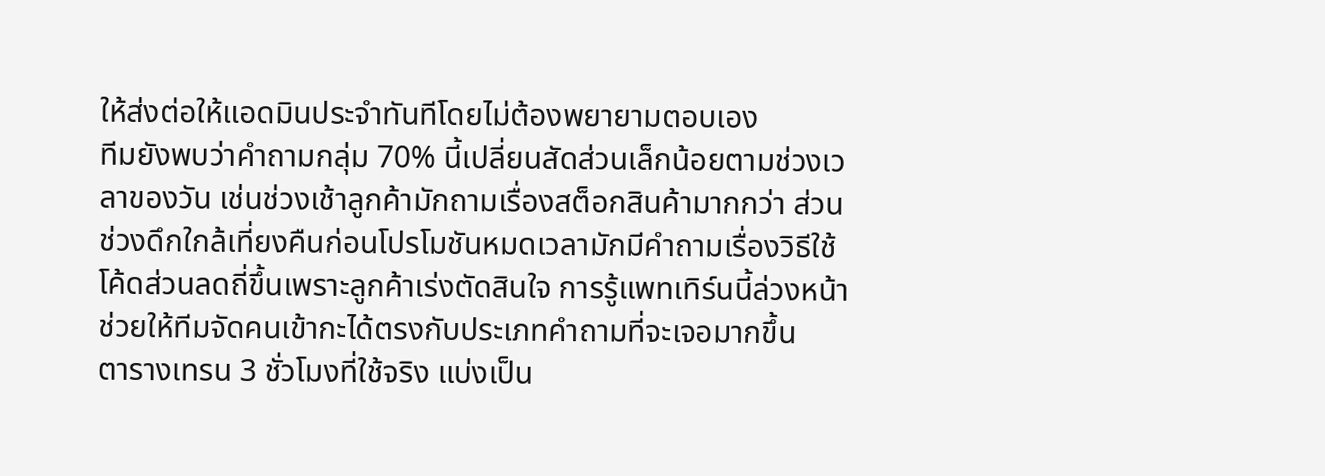ให้ส่งต่อให้แอดมินประจำทันทีโดยไม่ต้องพยายามตอบเอง
ทีมยังพบว่าคำถามกลุ่ม 70% นี้เปลี่ยนสัดส่วนเล็กน้อยตามช่วงเวลาของวัน เช่นช่วงเช้าลูกค้ามักถามเรื่องสต็อกสินค้ามากกว่า ส่วนช่วงดึกใกล้เที่ยงคืนก่อนโปรโมชันหมดเวลามักมีคำถามเรื่องวิธีใช้โค้ดส่วนลดถี่ขึ้นเพราะลูกค้าเร่งตัดสินใจ การรู้แพทเทิร์นนี้ล่วงหน้าช่วยให้ทีมจัดคนเข้ากะได้ตรงกับประเภทคำถามที่จะเจอมากขึ้น
ตารางเทรน 3 ชั่วโมงที่ใช้จริง แบ่งเป็น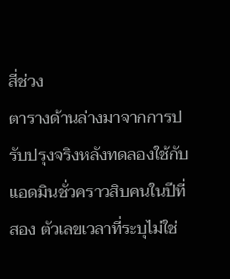สี่ช่วง
ตารางด้านล่างมาจากการปรับปรุงจริงหลังทดลองใช้กับแอดมินชั่วคราวสิบคนในปีที่สอง ตัวเลขเวลาที่ระบุไม่ใช่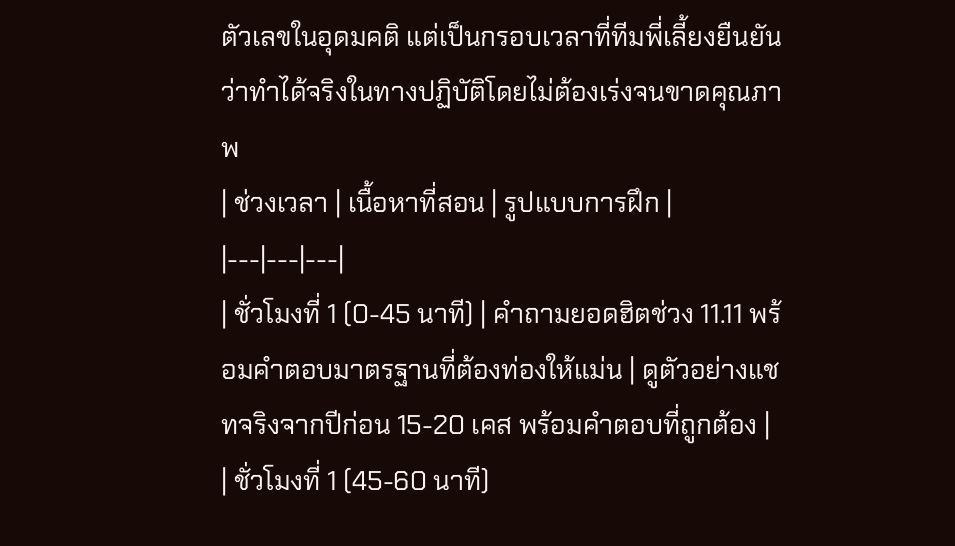ตัวเลขในอุดมคติ แต่เป็นกรอบเวลาที่ทีมพี่เลี้ยงยืนยันว่าทำได้จริงในทางปฏิบัติโดยไม่ต้องเร่งจนขาดคุณภาพ
| ช่วงเวลา | เนื้อหาที่สอน | รูปแบบการฝึก |
|---|---|---|
| ชั่วโมงที่ 1 (0-45 นาที) | คำถามยอดฮิตช่วง 11.11 พร้อมคำตอบมาตรฐานที่ต้องท่องให้แม่น | ดูตัวอย่างแชทจริงจากปีก่อน 15-20 เคส พร้อมคำตอบที่ถูกต้อง |
| ชั่วโมงที่ 1 (45-60 นาที)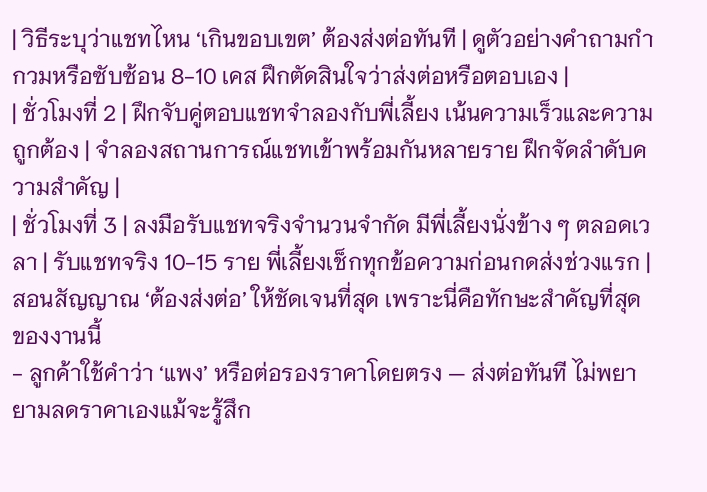| วิธีระบุว่าแชทไหน ‘เกินขอบเขต’ ต้องส่งต่อทันที | ดูตัวอย่างคำถามกำกวมหรือซับซ้อน 8-10 เคส ฝึกตัดสินใจว่าส่งต่อหรือตอบเอง |
| ชั่วโมงที่ 2 | ฝึกจับคู่ตอบแชทจำลองกับพี่เลี้ยง เน้นความเร็วและความถูกต้อง | จำลองสถานการณ์แชทเข้าพร้อมกันหลายราย ฝึกจัดลำดับความสำคัญ |
| ชั่วโมงที่ 3 | ลงมือรับแชทจริงจำนวนจำกัด มีพี่เลี้ยงนั่งข้าง ๆ ตลอดเวลา | รับแชทจริง 10-15 ราย พี่เลี้ยงเช็กทุกข้อความก่อนกดส่งช่วงแรก |
สอนสัญญาณ ‘ต้องส่งต่อ’ ให้ชัดเจนที่สุด เพราะนี่คือทักษะสำคัญที่สุดของงานนี้
- ลูกค้าใช้คำว่า ‘แพง’ หรือต่อรองราคาโดยตรง — ส่งต่อทันที ไม่พยายามลดราคาเองแม้จะรู้สึก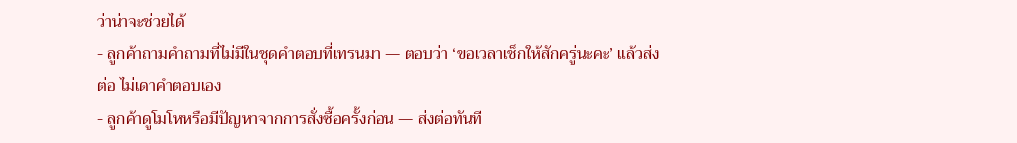ว่าน่าจะช่วยได้
- ลูกค้าถามคำถามที่ไม่มีในชุดคำตอบที่เทรนมา — ตอบว่า ‘ขอเวลาเช็กให้สักครู่นะคะ’ แล้วส่งต่อ ไม่เดาคำตอบเอง
- ลูกค้าดูโมโหหรือมีปัญหาจากการสั่งซื้อครั้งก่อน — ส่งต่อทันที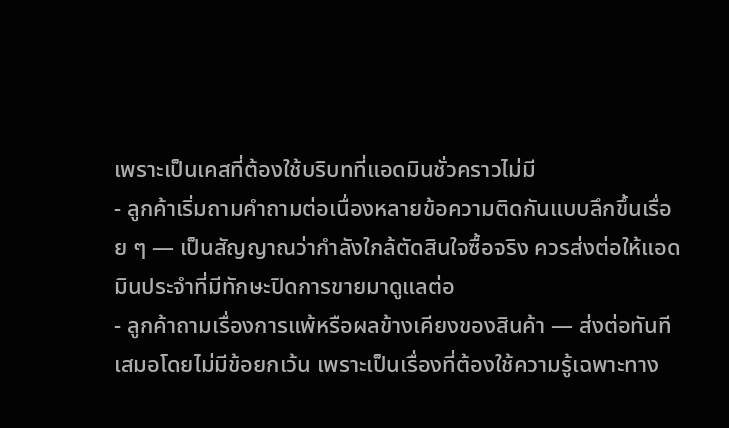เพราะเป็นเคสที่ต้องใช้บริบทที่แอดมินชั่วคราวไม่มี
- ลูกค้าเริ่มถามคำถามต่อเนื่องหลายข้อความติดกันแบบลึกขึ้นเรื่อย ๆ — เป็นสัญญาณว่ากำลังใกล้ตัดสินใจซื้อจริง ควรส่งต่อให้แอดมินประจำที่มีทักษะปิดการขายมาดูแลต่อ
- ลูกค้าถามเรื่องการแพ้หรือผลข้างเคียงของสินค้า — ส่งต่อทันทีเสมอโดยไม่มีข้อยกเว้น เพราะเป็นเรื่องที่ต้องใช้ความรู้เฉพาะทาง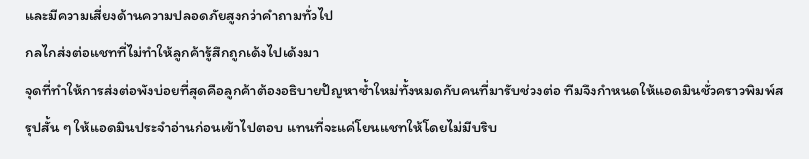และมีความเสี่ยงด้านความปลอดภัยสูงกว่าคำถามทั่วไป
กลไกส่งต่อแชทที่ไม่ทำให้ลูกค้ารู้สึกถูกเด้งไปเด้งมา
จุดที่ทำให้การส่งต่อพังบ่อยที่สุดคือลูกค้าต้องอธิบายปัญหาซ้ำใหม่ทั้งหมดกับคนที่มารับช่วงต่อ ทีมจึงกำหนดให้แอดมินชั่วคราวพิมพ์สรุปสั้น ๆ ให้แอดมินประจำอ่านก่อนเข้าไปตอบ แทนที่จะแค่โยนแชทให้โดยไม่มีบริบ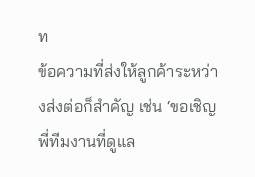ท
ข้อความที่ส่งให้ลูกค้าระหว่างส่งต่อก็สำคัญ เช่น ‘ขอเชิญพี่ทีมงานที่ดูแล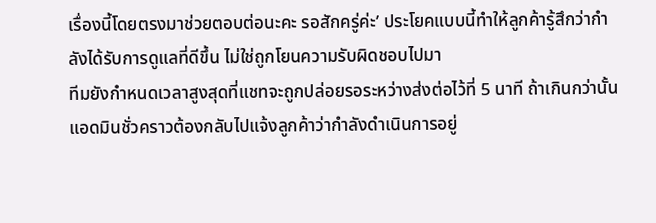เรื่องนี้โดยตรงมาช่วยตอบต่อนะคะ รอสักครู่ค่ะ’ ประโยคแบบนี้ทำให้ลูกค้ารู้สึกว่ากำลังได้รับการดูแลที่ดีขึ้น ไม่ใช่ถูกโยนความรับผิดชอบไปมา
ทีมยังกำหนดเวลาสูงสุดที่แชทจะถูกปล่อยรอระหว่างส่งต่อไว้ที่ 5 นาที ถ้าเกินกว่านั้นแอดมินชั่วคราวต้องกลับไปแจ้งลูกค้าว่ากำลังดำเนินการอยู่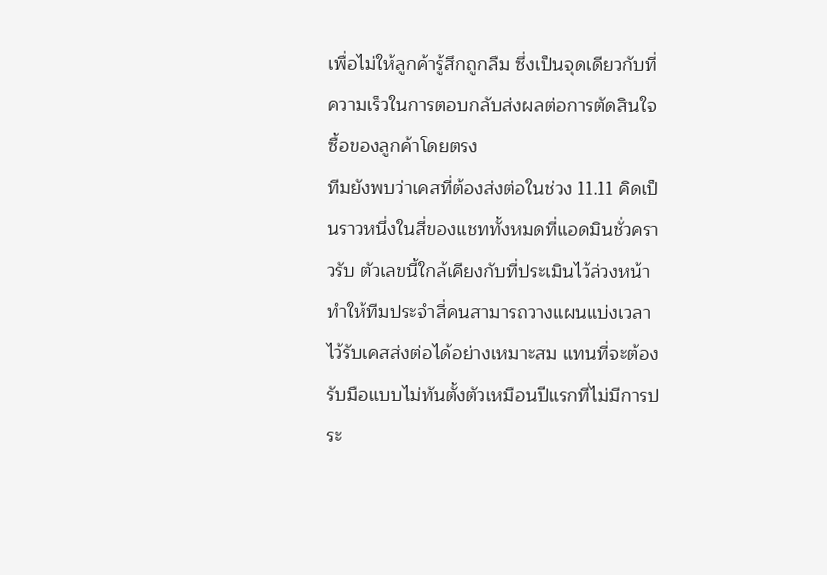เพื่อไม่ให้ลูกค้ารู้สึกถูกลืม ซึ่งเป็นจุดเดียวกับที่ความเร็วในการตอบกลับส่งผลต่อการตัดสินใจซื้อของลูกค้าโดยตรง
ทีมยังพบว่าเคสที่ต้องส่งต่อในช่วง 11.11 คิดเป็นราวหนึ่งในสี่ของแชททั้งหมดที่แอดมินชั่วคราวรับ ตัวเลขนี้ใกล้เคียงกับที่ประเมินไว้ล่วงหน้า ทำให้ทีมประจำสี่คนสามารถวางแผนแบ่งเวลาไว้รับเคสส่งต่อได้อย่างเหมาะสม แทนที่จะต้องรับมือแบบไม่ทันตั้งตัวเหมือนปีแรกที่ไม่มีการประ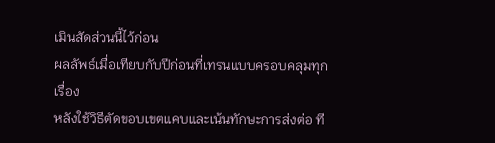เมินสัดส่วนนี้ไว้ก่อน
ผลลัพธ์เมื่อเทียบกับปีก่อนที่เทรนแบบครอบคลุมทุกเรื่อง
หลังใช้วิธีตัดขอบเขตแคบและเน้นทักษะการส่งต่อ ที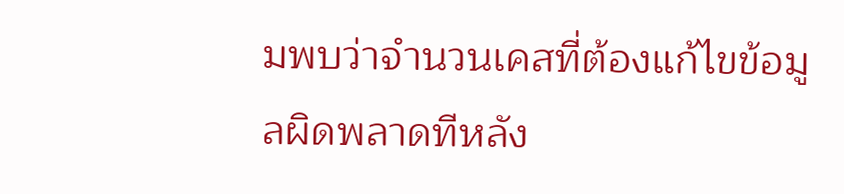มพบว่าจำนวนเคสที่ต้องแก้ไขข้อมูลผิดพลาดทีหลัง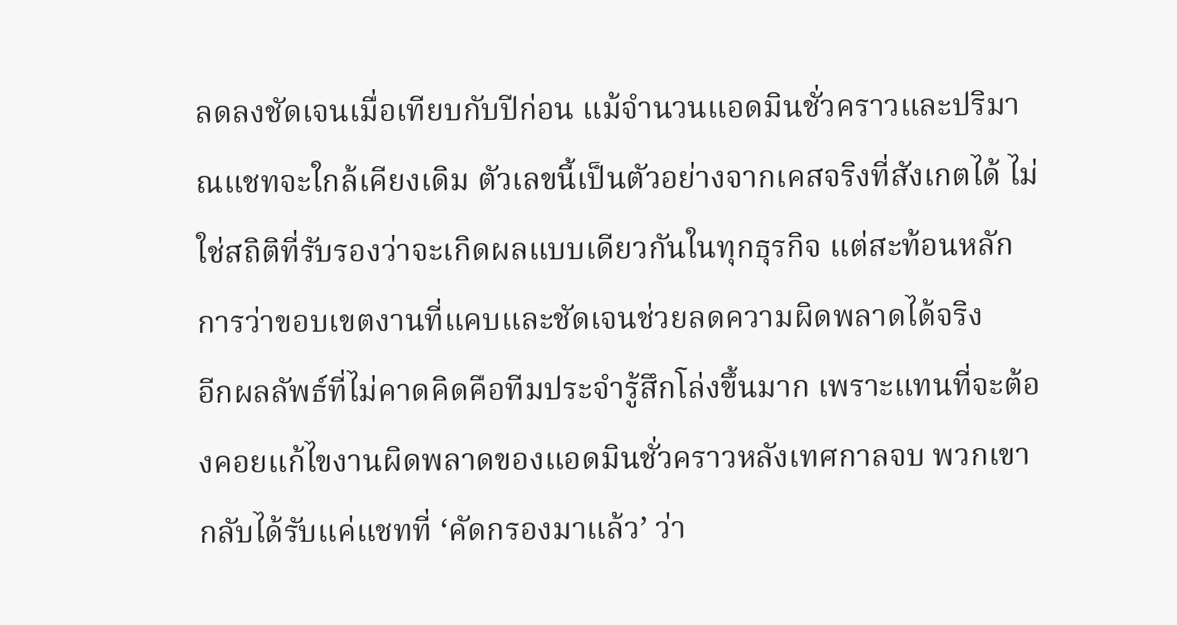ลดลงชัดเจนเมื่อเทียบกับปีก่อน แม้จำนวนแอดมินชั่วคราวและปริมาณแชทจะใกล้เคียงเดิม ตัวเลขนี้เป็นตัวอย่างจากเคสจริงที่สังเกตได้ ไม่ใช่สถิติที่รับรองว่าจะเกิดผลแบบเดียวกันในทุกธุรกิจ แต่สะท้อนหลักการว่าขอบเขตงานที่แคบและชัดเจนช่วยลดความผิดพลาดได้จริง
อีกผลลัพธ์ที่ไม่คาดคิดคือทีมประจำรู้สึกโล่งขึ้นมาก เพราะแทนที่จะต้องคอยแก้ไขงานผิดพลาดของแอดมินชั่วคราวหลังเทศกาลจบ พวกเขากลับได้รับแค่แชทที่ ‘คัดกรองมาแล้ว’ ว่า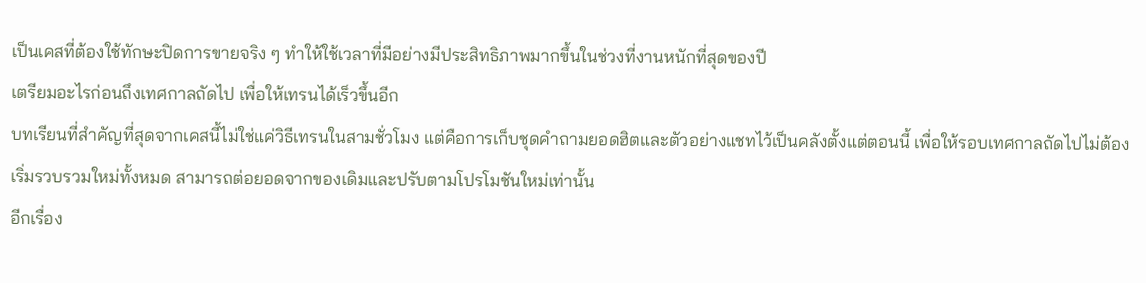เป็นเคสที่ต้องใช้ทักษะปิดการขายจริง ๆ ทำให้ใช้เวลาที่มีอย่างมีประสิทธิภาพมากขึ้นในช่วงที่งานหนักที่สุดของปี
เตรียมอะไรก่อนถึงเทศกาลถัดไป เพื่อให้เทรนได้เร็วขึ้นอีก
บทเรียนที่สำคัญที่สุดจากเคสนี้ไม่ใช่แค่วิธีเทรนในสามชั่วโมง แต่คือการเก็บชุดคำถามยอดฮิตและตัวอย่างแชทไว้เป็นคลังตั้งแต่ตอนนี้ เพื่อให้รอบเทศกาลถัดไปไม่ต้องเริ่มรวบรวมใหม่ทั้งหมด สามารถต่อยอดจากของเดิมและปรับตามโปรโมชันใหม่เท่านั้น
อีกเรื่อง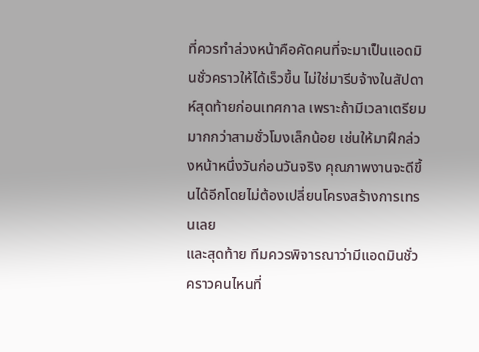ที่ควรทำล่วงหน้าคือคัดคนที่จะมาเป็นแอดมินชั่วคราวให้ได้เร็วขึ้น ไม่ใช่มารีบจ้างในสัปดาห์สุดท้ายก่อนเทศกาล เพราะถ้ามีเวลาเตรียมมากกว่าสามชั่วโมงเล็กน้อย เช่นให้มาฝึกล่วงหน้าหนึ่งวันก่อนวันจริง คุณภาพงานจะดีขึ้นได้อีกโดยไม่ต้องเปลี่ยนโครงสร้างการเทรนเลย
และสุดท้าย ทีมควรพิจารณาว่ามีแอดมินชั่วคราวคนไหนที่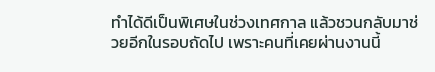ทำได้ดีเป็นพิเศษในช่วงเทศกาล แล้วชวนกลับมาช่วยอีกในรอบถัดไป เพราะคนที่เคยผ่านงานนี้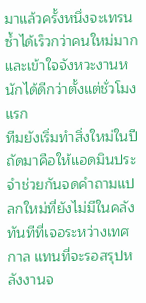มาแล้วครั้งหนึ่งจะเทรนซ้ำได้เร็วกว่าคนใหม่มาก และเข้าใจจังหวะงานหนักได้ดีกว่าตั้งแต่ชั่วโมงแรก
ทีมยังเริ่มทำสิ่งใหม่ในปีถัดมาคือให้แอดมินประจำช่วยกันจดคำถามแปลกใหม่ที่ยังไม่มีในคลังทันทีที่เจอระหว่างเทศกาล แทนที่จะรอสรุปหลังงานจ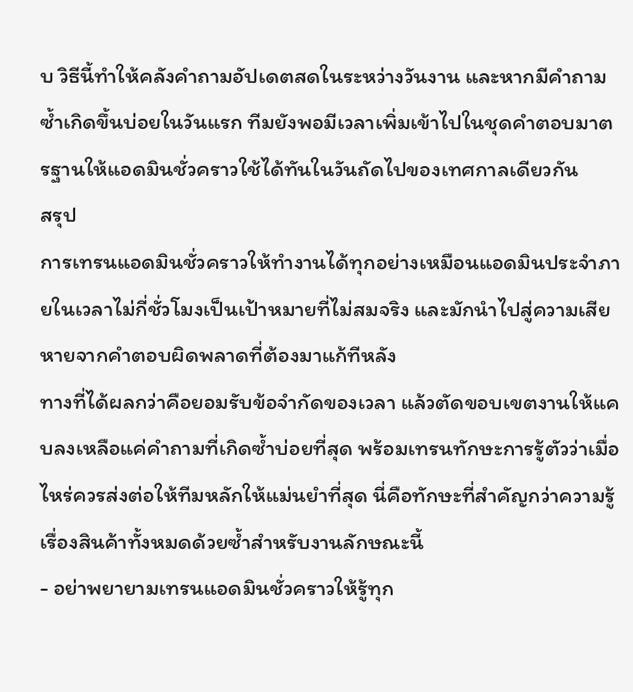บ วิธีนี้ทำให้คลังคำถามอัปเดตสดในระหว่างวันงาน และหากมีคำถามซ้ำเกิดขึ้นบ่อยในวันแรก ทีมยังพอมีเวลาเพิ่มเข้าไปในชุดคำตอบมาตรฐานให้แอดมินชั่วคราวใช้ได้ทันในวันถัดไปของเทศกาลเดียวกัน
สรุป
การเทรนแอดมินชั่วคราวให้ทำงานได้ทุกอย่างเหมือนแอดมินประจำภายในเวลาไม่กี่ชั่วโมงเป็นเป้าหมายที่ไม่สมจริง และมักนำไปสู่ความเสียหายจากคำตอบผิดพลาดที่ต้องมาแก้ทีหลัง
ทางที่ได้ผลกว่าคือยอมรับข้อจำกัดของเวลา แล้วตัดขอบเขตงานให้แคบลงเหลือแค่คำถามที่เกิดซ้ำบ่อยที่สุด พร้อมเทรนทักษะการรู้ตัวว่าเมื่อไหร่ควรส่งต่อให้ทีมหลักให้แม่นยำที่สุด นี่คือทักษะที่สำคัญกว่าความรู้เรื่องสินค้าทั้งหมดด้วยซ้ำสำหรับงานลักษณะนี้
- อย่าพยายามเทรนแอดมินชั่วคราวให้รู้ทุก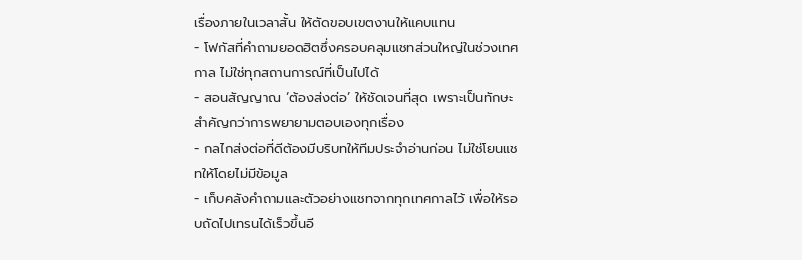เรื่องภายในเวลาสั้น ให้ตัดขอบเขตงานให้แคบแทน
- โฟกัสที่คำถามยอดฮิตซึ่งครอบคลุมแชทส่วนใหญ่ในช่วงเทศกาล ไม่ใช่ทุกสถานการณ์ที่เป็นไปได้
- สอนสัญญาณ ‘ต้องส่งต่อ’ ให้ชัดเจนที่สุด เพราะเป็นทักษะสำคัญกว่าการพยายามตอบเองทุกเรื่อง
- กลไกส่งต่อที่ดีต้องมีบริบทให้ทีมประจำอ่านก่อน ไม่ใช่โยนแชทให้โดยไม่มีข้อมูล
- เก็บคลังคำถามและตัวอย่างแชทจากทุกเทศกาลไว้ เพื่อให้รอบถัดไปเทรนได้เร็วขึ้นอี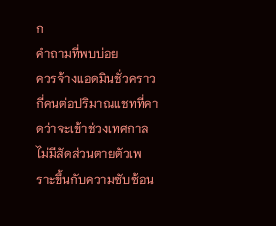ก
คำถามที่พบบ่อย
ควรจ้างแอดมินชั่วคราวกี่คนต่อปริมาณแชทที่คาดว่าจะเข้าช่วงเทศกาล
ไม่มีสัดส่วนตายตัวเพราะขึ้นกับความซับซ้อน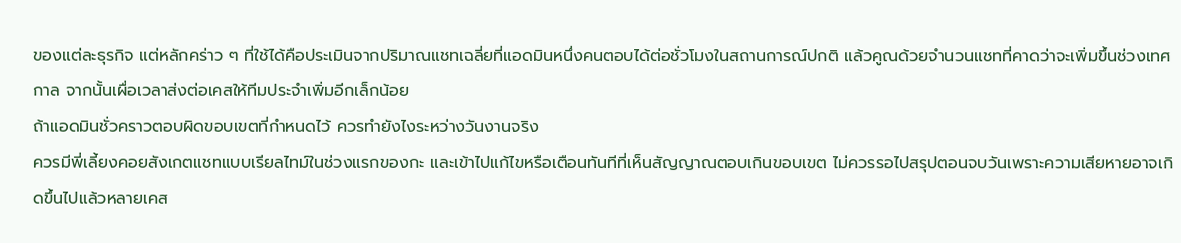ของแต่ละธุรกิจ แต่หลักคร่าว ๆ ที่ใช้ได้คือประเมินจากปริมาณแชทเฉลี่ยที่แอดมินหนึ่งคนตอบได้ต่อชั่วโมงในสถานการณ์ปกติ แล้วคูณด้วยจำนวนแชทที่คาดว่าจะเพิ่มขึ้นช่วงเทศกาล จากนั้นเผื่อเวลาส่งต่อเคสให้ทีมประจำเพิ่มอีกเล็กน้อย
ถ้าแอดมินชั่วคราวตอบผิดขอบเขตที่กำหนดไว้ ควรทำยังไงระหว่างวันงานจริง
ควรมีพี่เลี้ยงคอยสังเกตแชทแบบเรียลไทม์ในช่วงแรกของกะ และเข้าไปแก้ไขหรือเตือนทันทีที่เห็นสัญญาณตอบเกินขอบเขต ไม่ควรรอไปสรุปตอนจบวันเพราะความเสียหายอาจเกิดขึ้นไปแล้วหลายเคส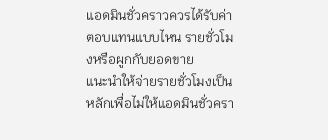แอดมินชั่วคราวควรได้รับค่าตอบแทนแบบไหน รายชั่วโมงหรือผูกกับยอดขาย
แนะนำให้จ่ายรายชั่วโมงเป็นหลักเพื่อไม่ให้แอดมินชั่วครา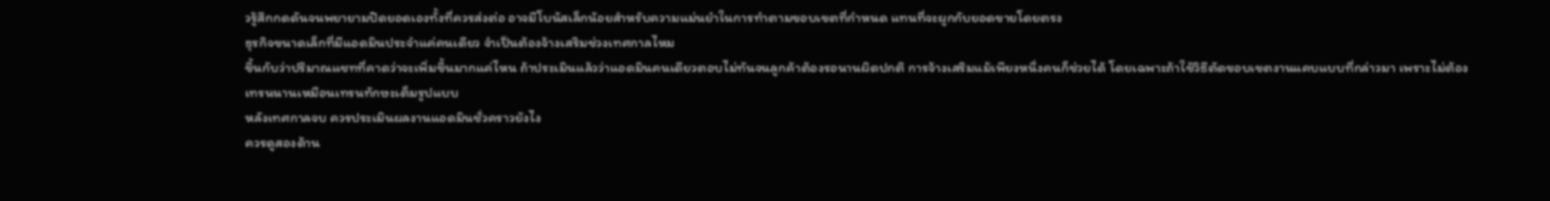วรู้สึกกดดันจนพยายามปิดยอดเองทั้งที่ควรส่งต่อ อาจมีโบนัสเล็กน้อยสำหรับความแม่นยำในการทำตามขอบเขตที่กำหนด แทนที่จะผูกกับยอดขายโดยตรง
ธุรกิจขนาดเล็กที่มีแอดมินประจำแค่คนเดียว จำเป็นต้องจ้างเสริมช่วงเทศกาลไหม
ขึ้นกับว่าปริมาณแชทที่คาดว่าจะเพิ่มขึ้นมากแค่ไหน ถ้าประเมินแล้วว่าแอดมินคนเดียวตอบไม่ทันจนลูกค้าต้องรอนานผิดปกติ การจ้างเสริมแม้เพียงหนึ่งคนก็ช่วยได้ โดยเฉพาะถ้าใช้วิธีตัดขอบเขตงานแคบแบบที่กล่าวมา เพราะไม่ต้องเทรนนานเหมือนเทรนทักษะเต็มรูปแบบ
หลังเทศกาลจบ ควรประเมินผลงานแอดมินชั่วคราวยังไง
ควรดูสองด้าน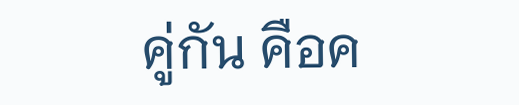คู่กัน คือค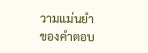วามแม่นยำของคำตอบ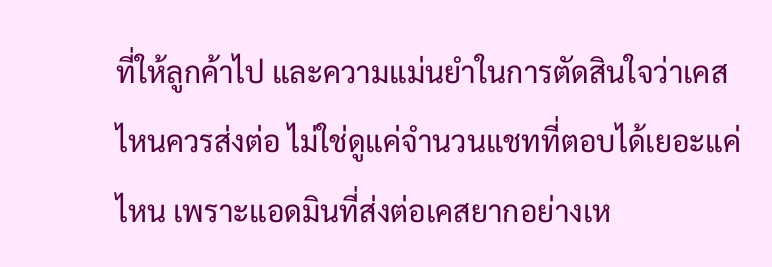ที่ให้ลูกค้าไป และความแม่นยำในการตัดสินใจว่าเคสไหนควรส่งต่อ ไม่ใช่ดูแค่จำนวนแชทที่ตอบได้เยอะแค่ไหน เพราะแอดมินที่ส่งต่อเคสยากอย่างเห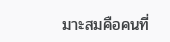มาะสมคือคนที่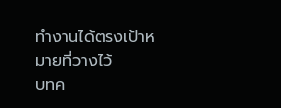ทำงานได้ตรงเป้าหมายที่วางไว้
บทค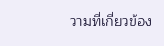วามที่เกี่ยวข้อง